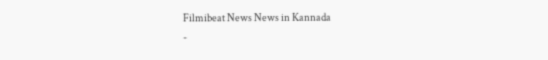Filmibeat News News in Kannada
-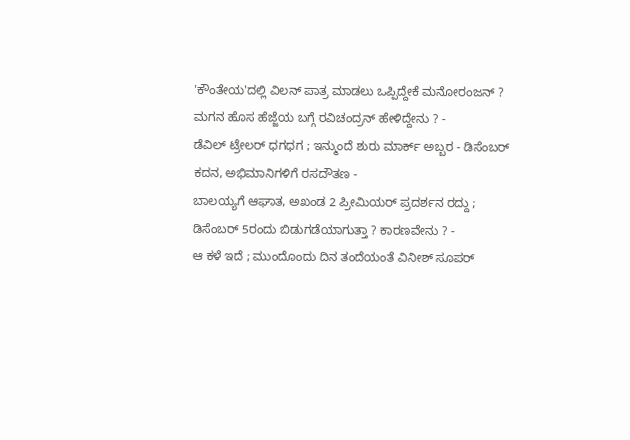'ಕೌಂತೇಯ'ದಲ್ಲಿ ವಿಲನ್ ಪಾತ್ರ ಮಾಡಲು ಒಪ್ಪಿದ್ದೇಕೆ ಮನೋರಂಜನ್ ? ಮಗನ ಹೊಸ ಹೆಜ್ಜೆಯ ಬಗ್ಗೆ ರವಿಚಂದ್ರನ್ ಹೇಳಿದ್ದೇನು ? -
ಡೆವಿಲ್ ಟ್ರೇಲರ್ ಧಗಧಗ ; ಇನ್ಮುಂದೆ ಶುರು ಮಾರ್ಕ್ ಅಬ್ಬರ - ಡಿಸೆಂಬರ್ ಕದನ, ಅಭಿಮಾನಿಗಳಿಗೆ ರಸದೌತಣ -
ಬಾಲಯ್ಯಗೆ ಆಘಾತ, ಅಖಂಡ 2 ಪ್ರೀಮಿಯರ್ ಪ್ರದರ್ಶನ ರದ್ದು ; ಡಿಸೆಂಬರ್ 5ರಂದು ಬಿಡುಗಡೆಯಾಗುತ್ತಾ ? ಕಾರಣವೇನು ? -
ಆ ಕಳೆ ಇದೆ ; ಮುಂದೊಂದು ದಿನ ತಂದೆಯಂತೆ ವಿನೀಶ್ ಸೂಪರ್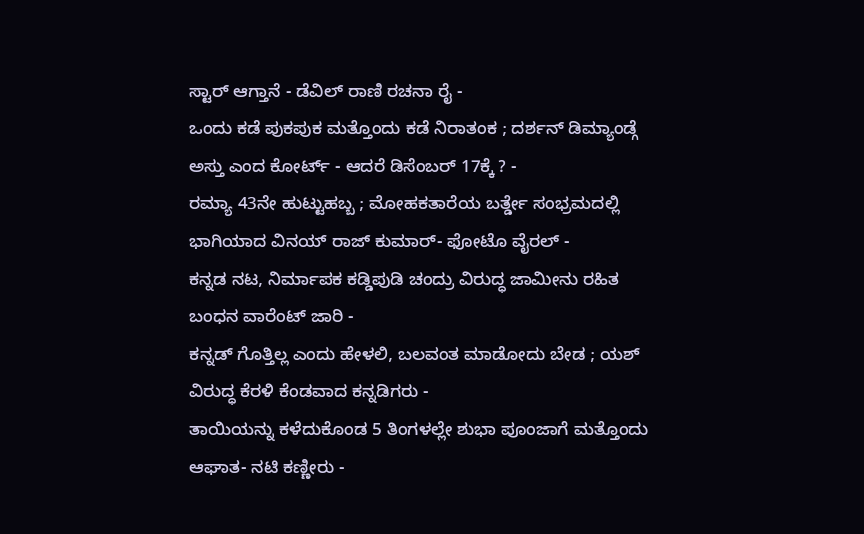ಸ್ಟಾರ್ ಆಗ್ತಾನೆ - ಡೆವಿಲ್ ರಾಣಿ ರಚನಾ ರೈ -
ಒಂದು ಕಡೆ ಪುಕಪುಕ ಮತ್ತೊಂದು ಕಡೆ ನಿರಾತಂಕ ; ದರ್ಶನ್ ಡಿಮ್ಯಾಂಡ್ಗೆ ಅಸ್ತು ಎಂದ ಕೋರ್ಟ್ - ಆದರೆ ಡಿಸೆಂಬರ್ 17ಕ್ಕೆ ? -
ರಮ್ಯಾ 43ನೇ ಹುಟ್ಟುಹಬ್ಬ ; ಮೋಹಕತಾರೆಯ ಬರ್ತ್ಡೇ ಸಂಭ್ರಮದಲ್ಲಿ ಭಾಗಿಯಾದ ವಿನಯ್ ರಾಜ್ ಕುಮಾರ್- ಫೋಟೊ ವೈರಲ್ -
ಕನ್ನಡ ನಟ, ನಿರ್ಮಾಪಕ ಕಡ್ಡಿಪುಡಿ ಚಂದ್ರು ವಿರುದ್ಧ ಜಾಮೀನು ರಹಿತ ಬಂಧನ ವಾರೆಂಟ್ ಜಾರಿ -
ಕನ್ನಡ್ ಗೊತ್ತಿಲ್ಲ ಎಂದು ಹೇಳಲಿ, ಬಲವಂತ ಮಾಡೋದು ಬೇಡ ; ಯಶ್ ವಿರುದ್ಧ ಕೆರಳಿ ಕೆಂಡವಾದ ಕನ್ನಡಿಗರು -
ತಾಯಿಯನ್ನು ಕಳೆದುಕೊಂಡ 5 ತಿಂಗಳಲ್ಲೇ ಶುಭಾ ಪೂಂಜಾಗೆ ಮತ್ತೊಂದು ಆಘಾತ- ನಟಿ ಕಣ್ಣೀರು -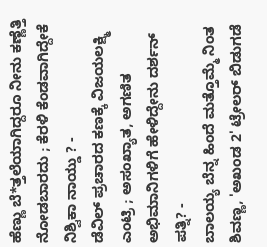ಹೆಣ್ಣು ಬೆ*ತ್ತಲೆಯಾಗಿದ್ದರೂ ನೀನು ಕಣ್ಣೆತ್ತಿ ನೋಡಬಾರದು ; ಕೆರಳಿ ಕೆಂಡವಾಗಿದ್ದೇಕೆ ನಿಶ್ವಿಕಾ ನಾಯ್ಡು ? -
ಡೆವಿಲ್ ಪ್ರಚಾರದ ಕಣಕ್ಕೆ ವಿಜಯಲಕ್ಷ್ಮಿ ಎಂಟ್ರಿ ; ಅಸಂಖ್ಯಾತ, ಅಗಣಿತ ಅಭಿಮಾನಿಗಳಿಗೆ ಹೇಳಿದ್ದೇನು ದರ್ಶನ್ ಪತ್ನಿ? -
ಬಾಲಯ್ಯ ಬೆನ್ನ ಹಿಂದೆ ಮತ್ತೊಮ್ಮೆ ನಿಂತ ಶಿವಣ್ಣ, 'ಅಖಂಡ 2' ಟ್ರೇಲರ್ ಬಿಡುಗಡೆ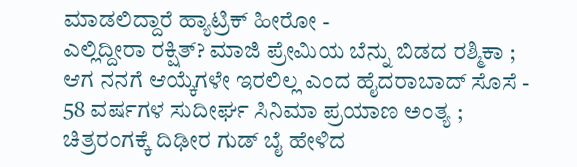ಮಾಡಲಿದ್ದಾರೆ ಹ್ಯಾಟ್ರಿಕ್ ಹೀರೋ -
ಎಲ್ಲಿದ್ದೀರಾ ರಕ್ಷಿತ್? ಮಾಜಿ ಪ್ರೇಮಿಯ ಬೆನ್ನು ಬಿಡದ ರಶ್ಮಿಕಾ ; ಆಗ ನನಗೆ ಆಯ್ಕೆಗಳೇ ಇರಲಿಲ್ಲ ಎಂದ ಹೈದರಾಬಾದ್ ಸೊಸೆ -
58 ವರ್ಷಗಳ ಸುದೀರ್ಘ ಸಿನಿಮಾ ಪ್ರಯಾಣ ಅಂತ್ಯ ; ಚಿತ್ರರಂಗಕ್ಕೆ ದಿಢೀರ ಗುಡ್ ಬೈ ಹೇಳಿದ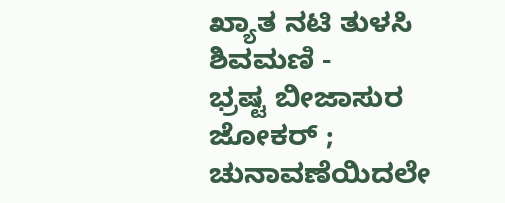ಖ್ಯಾತ ನಟಿ ತುಳಸಿ ಶಿವಮಣಿ -
ಭ್ರಷ್ಟ ಬೀಜಾಸುರ ಜೋಕರ್ ; ಚುನಾವಣೆಯಿದಲೇ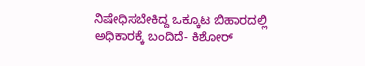ನಿಷೇಧಿಸಬೇಕಿದ್ದ ಒಕ್ಕೂಟ ಬಿಹಾರದಲ್ಲಿ ಅಧಿಕಾರಕ್ಕೆ ಬಂದಿದೆ- ಕಿಶೋರ್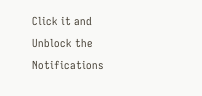Click it and Unblock the Notifications